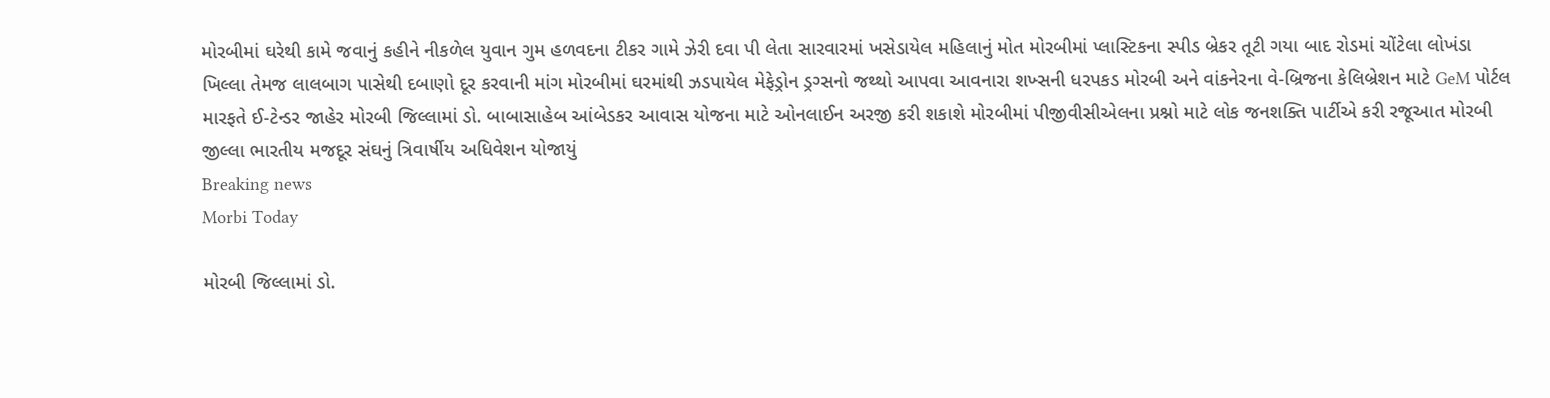મોરબીમાં ઘરેથી કામે જવાનું કહીને નીકળેલ યુવાન ગુમ હળવદના ટીકર ગામે ઝેરી દવા પી લેતા સારવારમાં ખસેડાયેલ મહિલાનું મોત મોરબીમાં પ્લાસ્ટિકના સ્પીડ બ્રેકર તૂટી ગયા બાદ રોડમાં ચોંટેલા લોખંડા ખિલ્લા તેમજ લાલબાગ પાસેથી દબાણો દૂર કરવાની માંગ મોરબીમાં ઘરમાંથી ઝડપાયેલ મેફેડ્રોન ડ્રગ્સનો જથ્થો આપવા આવનારા શખ્સની ધરપકડ મોરબી અને વાંકનેરના વે-બ્રિજના કેલિબ્રેશન માટે GeM પોર્ટલ મારફતે ઈ-ટેન્ડર જાહેર મોરબી જિલ્લામાં ડો. બાબાસાહેબ આંબેડકર આવાસ યોજના માટે ઓનલાઈન અરજી કરી શકાશે મોરબીમાં પીજીવીસીએલના પ્રશ્નો માટે લોક જનશક્તિ પાર્ટીએ કરી રજૂઆત મોરબી જીલ્લા ભારતીય મજદૂર સંઘનું ત્રિવાર્ષીય અધિવેશન યોજાયું
Breaking news
Morbi Today

મોરબી જિલ્લામાં ડો.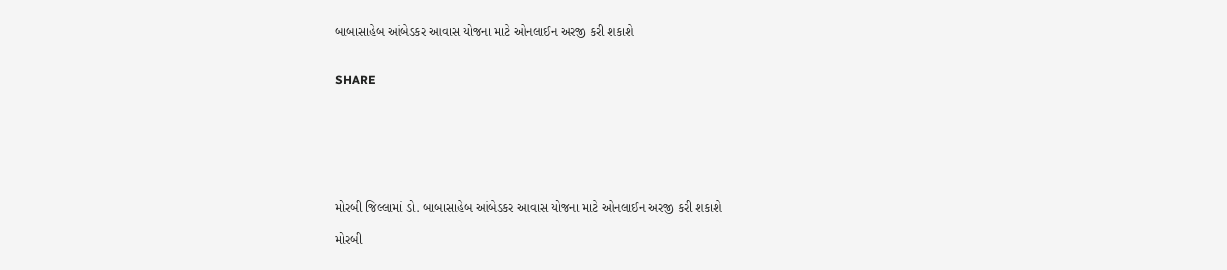બાબાસાહેબ આંબેડકર આવાસ યોજના માટે ઓનલાઈન અરજી કરી શકાશે


SHARE







મોરબી જિલ્લામાં ડો. બાબાસાહેબ આંબેડકર આવાસ યોજના માટે ઓનલાઈન અરજી કરી શકાશે

મોરબી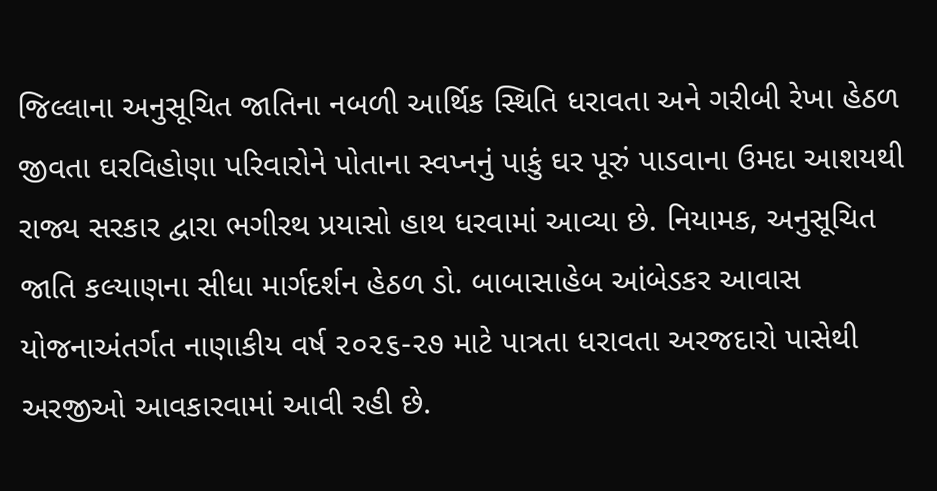જિલ્લાના અનુસૂચિત જાતિના નબળી આર્થિક સ્થિતિ ધરાવતા અને ગરીબી રેખા હેઠળ જીવતા ઘરવિહોણા પરિવારોને પોતાના સ્વપ્નનું પાકું ઘર પૂરું પાડવાના ઉમદા આશયથી રાજ્ય સરકાર દ્વારા ભગીરથ પ્રયાસો હાથ ધરવામાં આવ્યા છે. નિયામક, અનુસૂચિત જાતિ કલ્યાણના સીધા માર્ગદર્શન હેઠળ ડો. બાબાસાહેબ આંબેડકર આવાસ યોજનાઅંતર્ગત નાણાકીય વર્ષ ૨૦૨૬-૨૭ માટે પાત્રતા ધરાવતા અરજદારો પાસેથી અરજીઓ આવકારવામાં આવી રહી છે.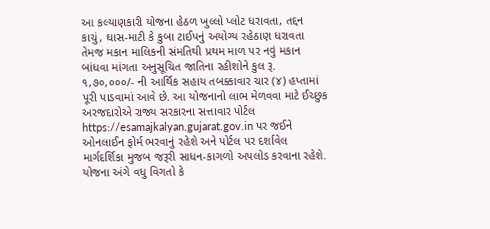આ કલ્યાણકારી યોજના હેઠળ ખુલ્લો પ્લોટ ધરાવતા, તદ્દન કાચું, ઘાસ-માટી કે કુબા ટાઈપનું અયોગ્ય રહેઠાણ ધરાવતા તેમજ મકાન માલિકની સંમતિથી પ્રથમ માળ પર નવું મકાન બાંધવા માંગતા અનુસૂચિત જાતિના રહીશોને કુલ રૂ. ૧,૭૦,૦૦૦/- ની આર્થિક સહાય તબક્કાવાર ચાર (૪) હપ્તામાં પૂરી પાડવામાં આવે છે. આ યોજનાનો લાભ મેળવવા માટે ઈચ્છુક અરજદારોએ રાજ્ય સરકારના સત્તાવાર પોર્ટલ https://esamajkalyan.gujarat.gov.in પર જઈને ઓનલાઈન ફોર્મ ભરવાનું રહેશે અને પોર્ટલ પર દર્શાવેલ માર્ગદર્શિકા મુજબ જરૂરી સાધન-કાગળો અપલોડ કરવાના રહેશે. યોજના અંગે વધુ વિગતો કે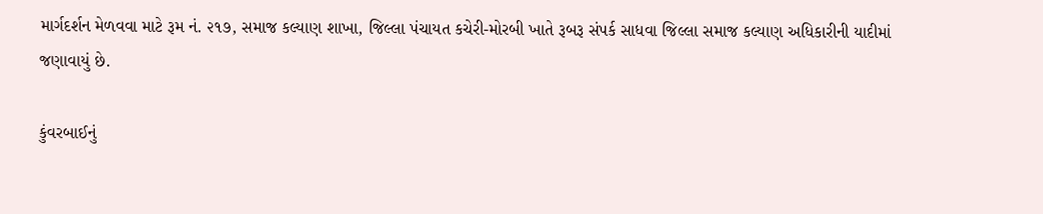માર્ગદર્શન મેળવવા માટે રૂમ નં. ૨૧૭, સમાજ કલ્યાણ શાખા, જિલ્લા પંચાયત કચેરી-મોરબી ખાતે રૂબરૂ સંપર્ક સાધવા જિલ્લા સમાજ કલ્યાણ અધિકારીની યાદીમાં જણાવાયું છે.

કુંવરબાઈનું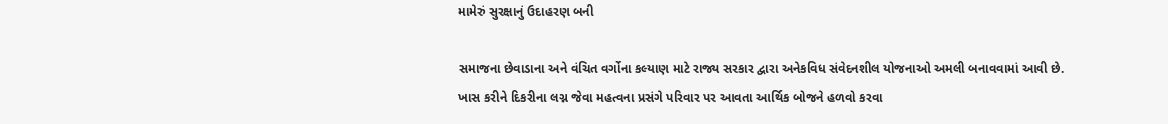મામેરું સુરક્ષાનું ઉદાહરણ બની

સમાજના છેવાડાના અને વંચિત વર્ગોના કલ્યાણ માટે રાજ્ય સરકાર દ્વારા અનેકવિધ સંવેદનશીલ યોજનાઓ અમલી બનાવવામાં આવી છે. ખાસ કરીને દિકરીના લગ્ન જેવા મહત્વના પ્રસંગે પરિવાર પર આવતા આર્થિક બોજને હળવો કરવા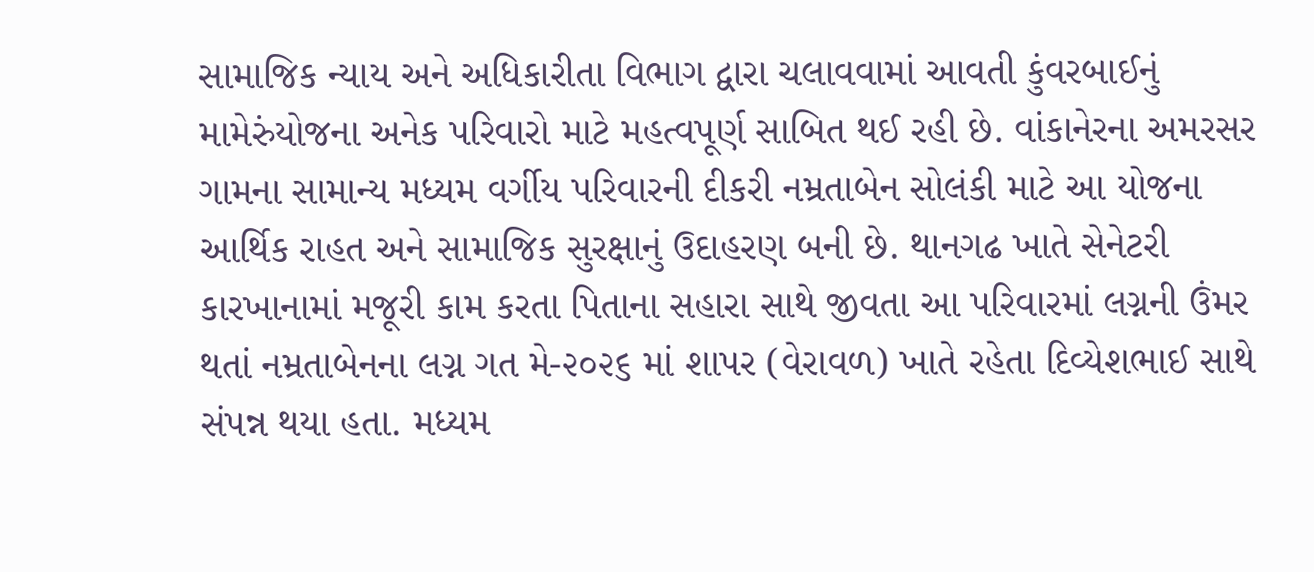સામાજિક ન્યાય અને અધિકારીતા વિભાગ દ્વારા ચલાવવામાં આવતી કુંવરબાઈનું મામેરુંયોજના અનેક પરિવારો માટે મહત્વપૂર્ણ સાબિત થઈ રહી છે. વાંકાનેરના અમરસર ગામના સામાન્ય મધ્યમ વર્ગીય પરિવારની દીકરી નમ્રતાબેન સોલંકી માટે આ યોજના આર્થિક રાહત અને સામાજિક સુરક્ષાનું ઉદાહરણ બની છે. થાનગઢ ખાતે સેનેટરી કારખાનામાં મજૂરી કામ કરતા પિતાના સહારા સાથે જીવતા આ પરિવારમાં લગ્નની ઉંમર થતાં નમ્રતાબેનના લગ્ન ગત મે-૨૦૨૬ માં શાપર (વેરાવળ) ખાતે રહેતા દિવ્યેશભાઈ સાથે સંપન્ન થયા હતા. મધ્યમ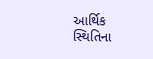આર્થિક સ્થિતિના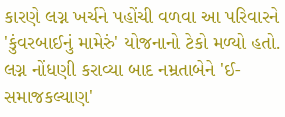કારણે લગ્ન ખર્ચને પહોંચી વળવા આ પરિવારને 'કુંવરબાઈનું મામેરું' યોજનાનો ટેકો મળ્યો હતો. લગ્ન નોંધણી કરાવ્યા બાદ નમ્રતાબેને 'ઈ-સમાજકલ્યાણ'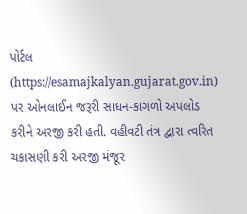પોર્ટલ (https://esamajkalyan.gujarat.gov.in) પર ઓનલાઈન જરૂરી સાધન-કાગળો અપલોડ કરીને અરજી કરી હતી. વહીવટી તંત્ર દ્વારા ત્વરિત ચકાસણી કરી અરજી મંજૂર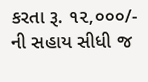કરતા રૂ. ૧૨,૦૦૦/- ની સહાય સીધી જ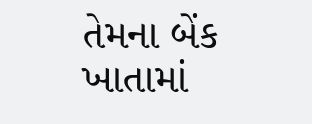તેમના બેંક ખાતામાં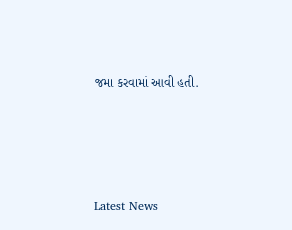જમા કરવામાં આવી હતી.






Latest News